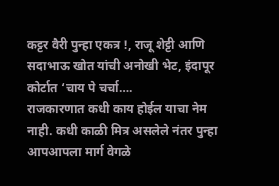कट्टर वैरी पुन्हा एकत्र !, राजू शेट्टी आणि सदाभाऊ खोत यांची अनोखी भेट, इंदापूर कोर्टात ‘चाय पे चर्चा….
राजकारणात कधी काय होईल याचा नेम नाही. कधी काळी मित्र असलेले नंतर पुन्हा आपआपला मार्ग वेगळे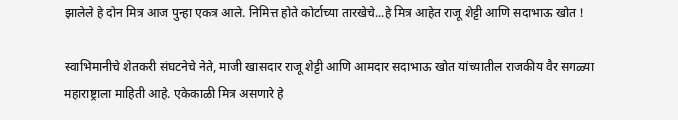झालेले हे दोन मित्र आज पुन्हा एकत्र आले. निमित्त होते कोर्टाच्या तारखेचे...हे मित्र आहेत राजू शेट्टी आणि सदाभाऊ खोत !

स्वाभिमानीचे शेतकरी संघटनेचे नेते, माजी खासदार राजू शेट्टी आणि आमदार सदाभाऊ खोत यांच्यातील राजकीय वैर सगळ्या महाराष्ट्राला माहिती आहे. एकेकाळी मित्र असणारे हे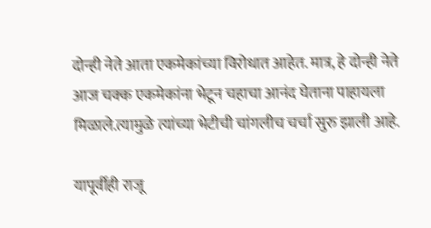दोन्ही नेते आता एकमेकांच्या विरोधात आहेत. मात्र, हे दोन्ही नेते आज चक्क एकमेकांना भेटून चहाचा आनंद घेताना पाहायला मिळाले.त्यामुळे त्यांच्या भेटीची चांगलीच चर्चा सुरु झाली आहे.

यापूर्वीही राजू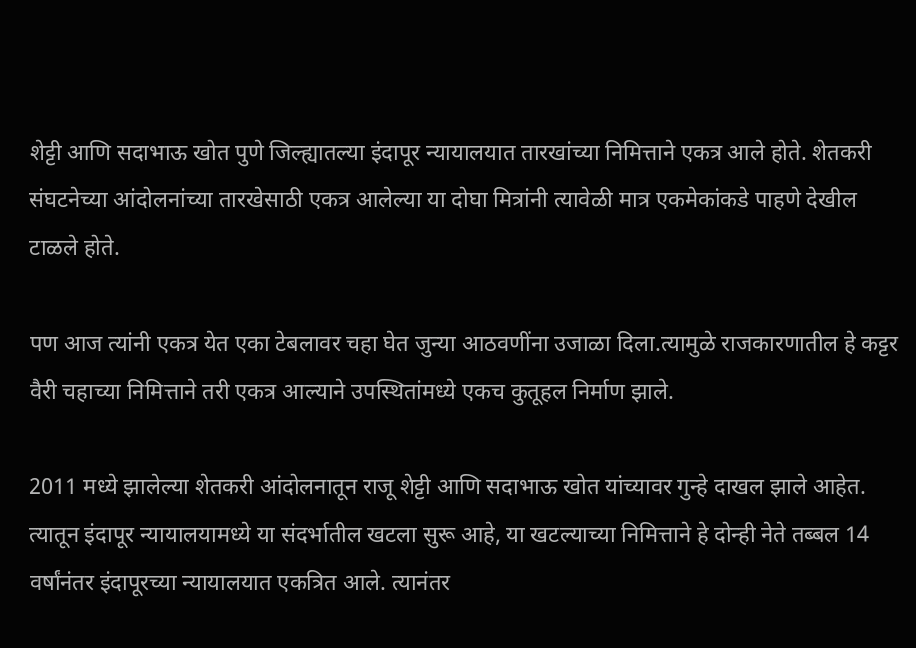शेट्टी आणि सदाभाऊ खोत पुणे जिल्ह्यातल्या इंदापूर न्यायालयात तारखांच्या निमित्ताने एकत्र आले होते. शेतकरी संघटनेच्या आंदोलनांच्या तारखेसाठी एकत्र आलेल्या या दोघा मित्रांनी त्यावेळी मात्र एकमेकांकडे पाहणे देखील टाळले होते.

पण आज त्यांनी एकत्र येत एका टेबलावर चहा घेत जुन्या आठवणींना उजाळा दिला.त्यामुळे राजकारणातील हे कट्टर वैरी चहाच्या निमित्ताने तरी एकत्र आल्याने उपस्थितांमध्ये एकच कुतूहल निर्माण झाले.

2011 मध्ये झालेल्या शेतकरी आंदोलनातून राजू शेट्टी आणि सदाभाऊ खोत यांच्यावर गुन्हे दाखल झाले आहेत. त्यातून इंदापूर न्यायालयामध्ये या संदर्भातील खटला सुरू आहे, या खटल्याच्या निमित्ताने हे दोन्ही नेते तब्बल 14 वर्षांनंतर इंदापूरच्या न्यायालयात एकत्रित आले. त्यानंतर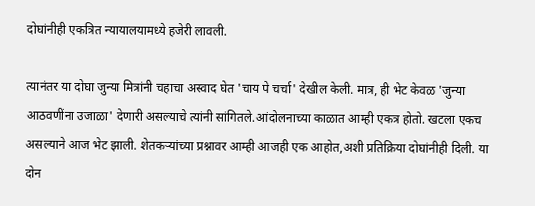दोघांनीही एकत्रित न्यायालयामध्ये हजेरी लावली.

त्यानंतर या दोघा जुन्या मित्रांनी चहाचा अस्वाद घेत 'चाय पे चर्चा' देखील केली. मात्र, ही भेट केवळ 'जुन्या आठवणींना उजाळा' देणारी असल्याचे त्यांनी सांगितले.आंदोलनाच्या काळात आम्ही एकत्र होतो. खटला एकच असल्याने आज भेट झाली. शेतकऱ्यांच्या प्रश्नावर आम्ही आजही एक आहोत,अशी प्रतिक्रिया दोघांनीही दिली. या दोन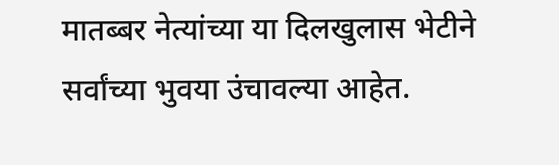मातब्बर नेत्यांच्या या दिलखुलास भेटीने सर्वांच्या भुवया उंचावल्या आहेत.